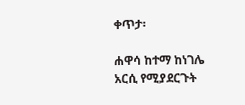ቀጥታ፡

ሐዋሳ ከተማ ከነገሌ አርሲ የሚያደርጉት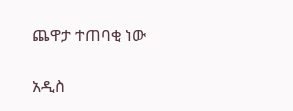ጨዋታ ተጠባቂ ነው

አዲስ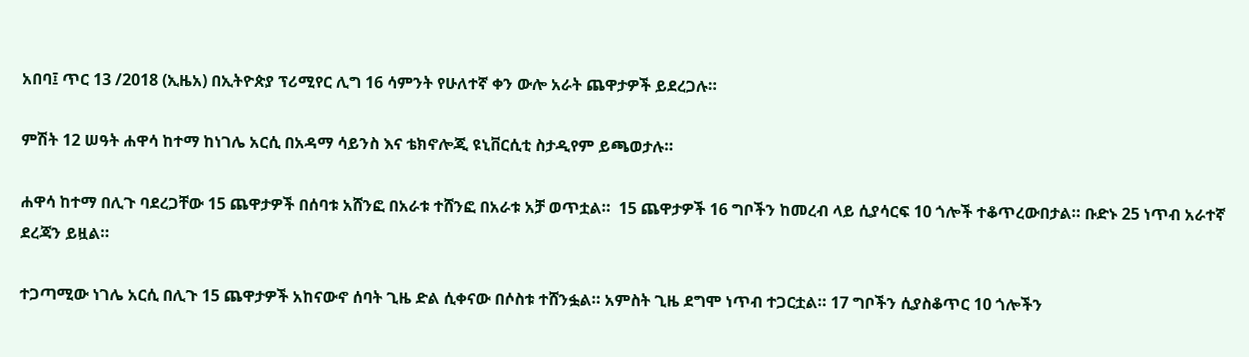አበባ፤ ጥር 13 /2018 (ኢዜአ) በኢትዮጵያ ፕሪሚየር ሊግ 16 ሳምንት የሁለተኛ ቀን ውሎ አራት ጨዋታዎች ይደረጋሉ።

ምሽት 12 ሠዓት ሐዋሳ ከተማ ከነገሌ አርሲ በአዳማ ሳይንስ እና ቴክኖሎጂ ዩኒቨርሲቲ ስታዲየም ይጫወታሉ።

ሐዋሳ ከተማ በሊጉ ባደረጋቸው 15 ጨዋታዎች በሰባቱ አሸንፎ በአራቱ ተሸንፎ በአራቱ አቻ ወጥቷል።  15 ጨዋታዎች 16 ግቦችን ከመረብ ላይ ሲያሳርፍ 10 ጎሎች ተቆጥረውበታል። ቡድኑ 25 ነጥብ አራተኛ ደረጃን ይዟል።

ተጋጣሚው ነገሌ አርሲ በሊጉ 15 ጨዋታዎች አከናውኖ ሰባት ጊዜ ድል ሲቀናው በሶስቱ ተሸንፏል። አምስት ጊዜ ደግሞ ነጥብ ተጋርቷል። 17 ግቦችን ሲያስቆጥር 10 ጎሎችን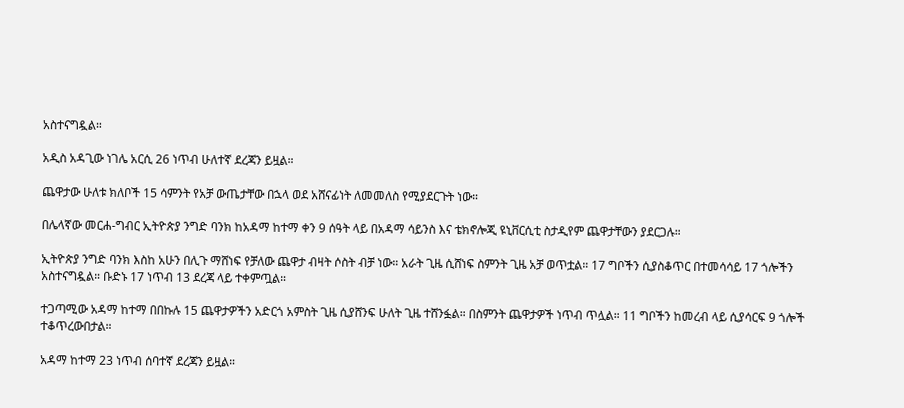አስተናግዷል።

አዲስ አዳጊው ነገሌ አርሲ 26 ነጥብ ሁለተኛ ደረጃን ይዟል።

ጨዋታው ሁለቱ ክለቦች 15 ሳምንት የአቻ ውጤታቸው በኋላ ወደ አሸናፊነት ለመመለስ የሚያደርጉት ነው።

በሌላኛው መርሐ-ግብር ኢትዮጵያ ንግድ ባንክ ከአዳማ ከተማ ቀን 9 ሰዓት ላይ በአዳማ ሳይንስ እና ቴክኖሎጂ ዩኒቨርሲቲ ስታዲየም ጨዋታቸውን ያደርጋሉ።

ኢትዮጵያ ንግድ ባንክ እስከ አሁን በሊጉ ማሸነፍ የቻለው ጨዋታ ብዛት ሶስት ብቻ ነው። አራት ጊዜ ሲሸነፍ ስምንት ጊዜ አቻ ወጥቷል። 17 ግቦችን ሲያስቆጥር በተመሳሳይ 17 ጎሎችን አስተናግዷል። ቡድኑ 17 ነጥብ 13 ደረጃ ላይ ተቀምጧል።

ተጋጣሚው አዳማ ከተማ በበኩሉ 15 ጨዋታዎችን አድርጎ አምስት ጊዜ ሲያሸንፍ ሁለት ጊዜ ተሸንፏል። በስምንት ጨዋታዎች ነጥብ ጥሏል። 11 ግቦችን ከመረብ ላይ ሲያሳርፍ 9 ጎሎች ተቆጥረውበታል።

አዳማ ከተማ 23 ነጥብ ሰባተኛ ደረጃን ይዟል።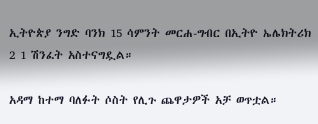ኢትዮጵያ ንግድ ባንክ 15 ሳምንት መርሐ-ግብር በኢትዮ ኤሌክትሪክ 2 1 ሽንፈት አስተናግዷል።

አዳማ ከተማ ባለፉት ሶስት የሊጉ ጨዋታዎች አቻ ወጥቷል።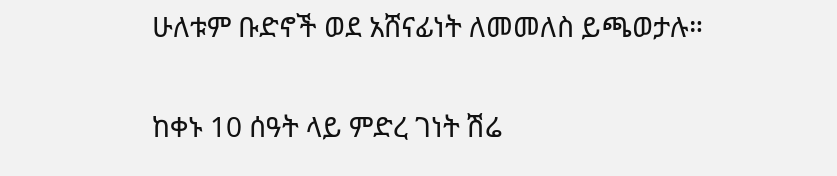ሁለቱም ቡድኖች ወደ አሸናፊነት ለመመለስ ይጫወታሉ።

ከቀኑ 10 ሰዓት ላይ ምድረ ገነት ሽሬ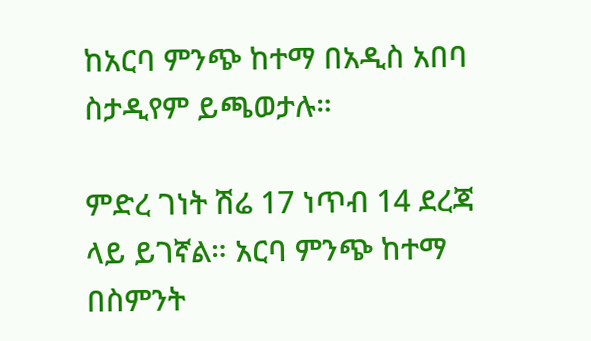ከአርባ ምንጭ ከተማ በአዲስ አበባ ስታዲየም ይጫወታሉ።

ምድረ ገነት ሽሬ 17 ነጥብ 14 ደረጃ ላይ ይገኛል። አርባ ምንጭ ከተማ በስምንት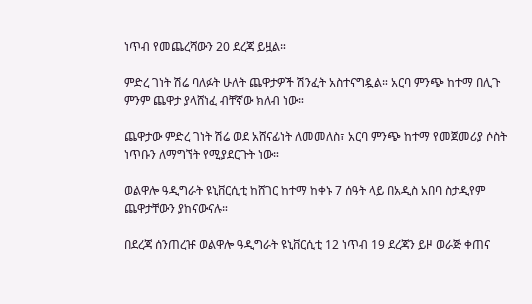ነጥብ የመጨረሻውን 20 ደረጃ ይዟል።

ምድረ ገነት ሽሬ ባለፉት ሁለት ጨዋታዎች ሽንፈት አስተናግዷል። አርባ ምንጭ ከተማ በሊጉ ምንም ጨዋታ ያላሸነፈ ብቸኛው ክለብ ነው።

ጨዋታው ምድረ ገነት ሽሬ ወደ አሸናፊነት ለመመለስ፣ አርባ ምንጭ ከተማ የመጀመሪያ ሶስት ነጥቡን ለማግኘት የሚያደርጉት ነው።

ወልዋሎ ዓዲግራት ዩኒቨርሲቲ ከሸገር ከተማ ከቀኑ 7 ሰዓት ላይ በአዲስ አበባ ስታዲየም ጨዋታቸውን ያከናውናሉ።

በደረጃ ሰንጠረዡ ወልዋሎ ዓዲግራት ዩኒቨርሲቲ 12 ነጥብ 19 ደረጃን ይዞ ወራጅ ቀጠና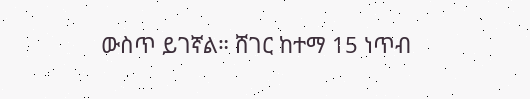ውስጥ ይገኛል። ሸገር ከተማ 15 ነጥብ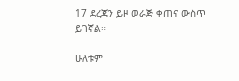17 ደረጃን ይዞ ወራጅ ቀጠና ውስጥ ይገኛል።

ሁለቱም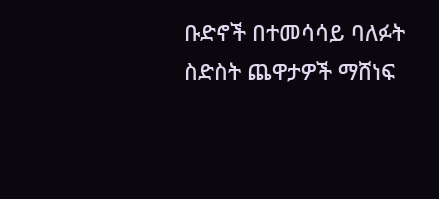ቡድኖች በተመሳሳይ ባለፉት ስድስት ጨዋታዎች ማሸነፍ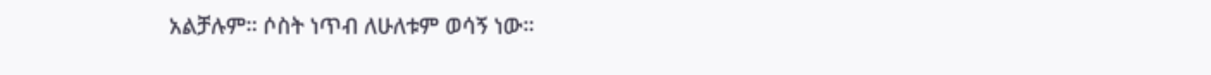አልቻሉም። ሶስት ነጥብ ለሁለቱም ወሳኝ ነው።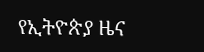የኢትዮጵያ ዜና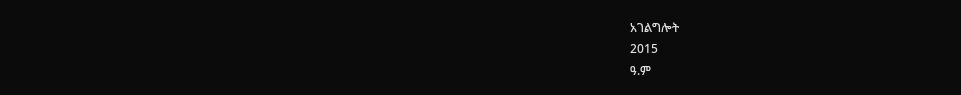አገልግሎት
2015
ዓ.ም